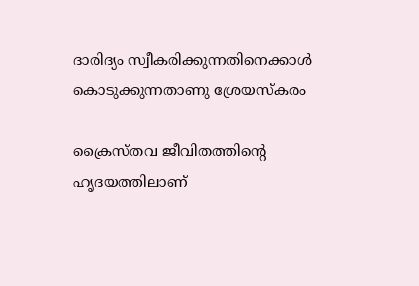ദാരിദ്യം സ്വീകരിക്കുന്നതിനെക്കാള്‍ കൊടുക്കുന്നതാണു ശ്രേയസ്കരം

ക്രൈസ്തവ ജീവിതത്തിന്റെ ഹൃദയത്തിലാണ്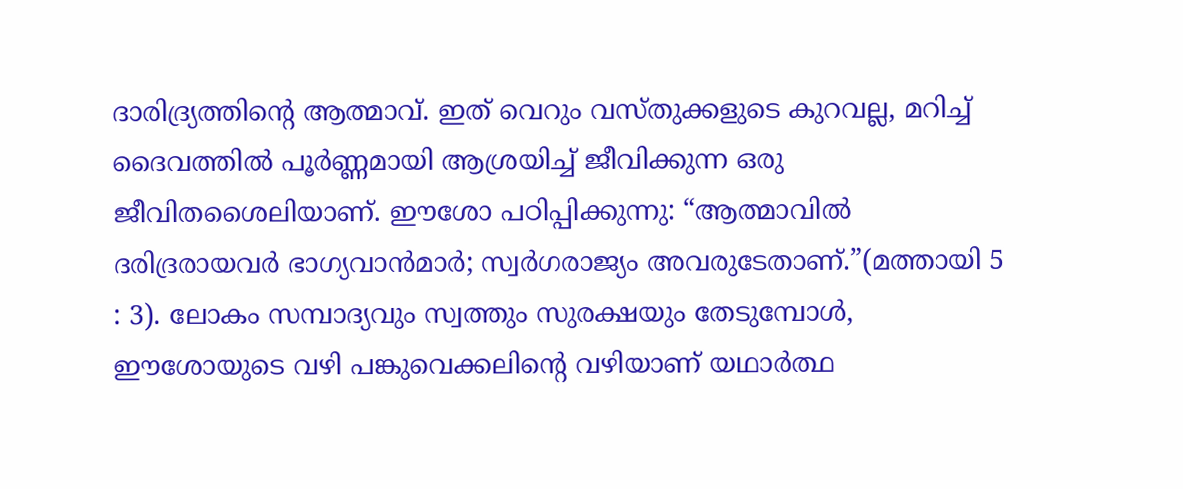ദാരിദ്ര്യത്തിന്റെ ആത്മാവ്. ഇത് വെറും വസ്തുക്കളുടെ കുറവല്ല, മറിച്ച് ദൈവത്തിൽ പൂർണ്ണമായി ആശ്രയിച്ച് ജീവിക്കുന്ന ഒരു ജീവിതശൈലിയാണ്. ഈശോ പഠിപ്പിക്കുന്നു: “ആത്മാവില്‍ ദരിദ്രരായവര്‍ ഭാഗ്യവാന്‍മാര്‍; സ്വര്‍ഗരാജ്യം അവരുടേതാണ്.”(മത്തായി 5 : 3). ലോകം സമ്പാദ്യവും സ്വത്തും സുരക്ഷയും തേടുമ്പോൾ, ഈശോയുടെ വഴി പങ്കുവെക്കലിന്റെ വഴിയാണ് യഥാർത്ഥ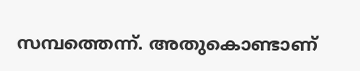സമ്പത്തെന്ന്. അതുകൊണ്ടാണ്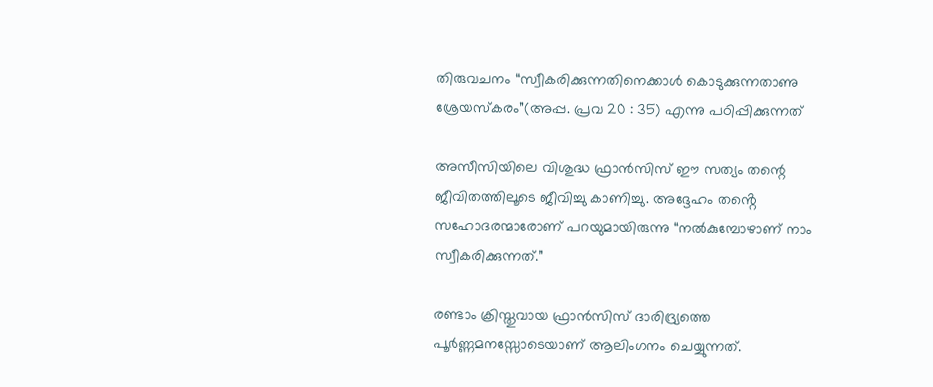തിരുവചനം “സ്വീകരിക്കുന്നതിനെക്കാള്‍ കൊടുക്കുന്നതാണു ശ്രേയസ്കരം”(അപ്പ. പ്രവ 20 : 35) എന്നു പഠിപ്പിക്കുന്നത്

അസീസിയിലെ വിശുദ്ധ ഫ്രാൻസിസ് ഈ സത്യം തന്റെ ജീവിതത്തിലൂടെ ജീവിച്ചു കാണിച്ചു. അദ്ദേഹം തൻ്റെ സഹോദരന്മാരോണ് പറയുമായിരുന്നു “നൽകുമ്പോഴാണ് നാം സ്വീകരിക്കുന്നത്.”

രണ്ടാം ക്രിസ്തുവായ ഫ്രാൻസിസ് ദാരിദ്ര്യത്തെ പൂർണ്ണമനസ്സോടെയാണ് ആലിംഗനം ചെയ്യുന്നത്.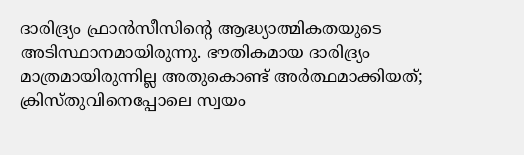ദാരിദ്ര്യം ഫ്രാന്‍സീസിന്റെ ആദ്ധ്യാത്മികതയുടെ അടിസ്ഥാനമായിരുന്നു. ഭൗതികമായ ദാരിദ്ര്യം മാത്രമായിരുന്നില്ല അതുകൊണ്ട് അര്‍ത്ഥമാക്കിയത്; ക്രിസ്തുവിനെപ്പോലെ സ്വയം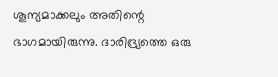ശൂന്യമാക്കലും അതിന്റെ ഭാഗമായിരുന്നു. ദാരിദ്ര്യത്തെ ഒരു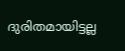ദുരിതമായിട്ടല്ല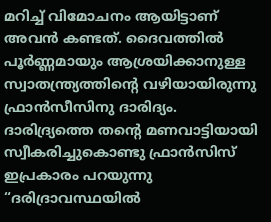മറിച്ച് വിമോചനം ആയിട്ടാണ് അവൻ കണ്ടത്. ദൈവത്തിൽ പൂർണ്ണമായും ആശ്രയിക്കാനുള്ള സ്വാതന്ത്ര്യത്തിന്റെ വഴിയായിരുന്നു ഫ്രാൻസീസിനു ദാരിദ്യം. ദാരിദ്ര്യത്തെ തൻ്റെ മണവാട്ടിയായി സ്വീകരിച്ചുകൊണ്ടു ഫ്രാൻസിസ് ഇപ്രകാരം പറയുന്നു “ദരിദ്രാവസ്ഥയിൽ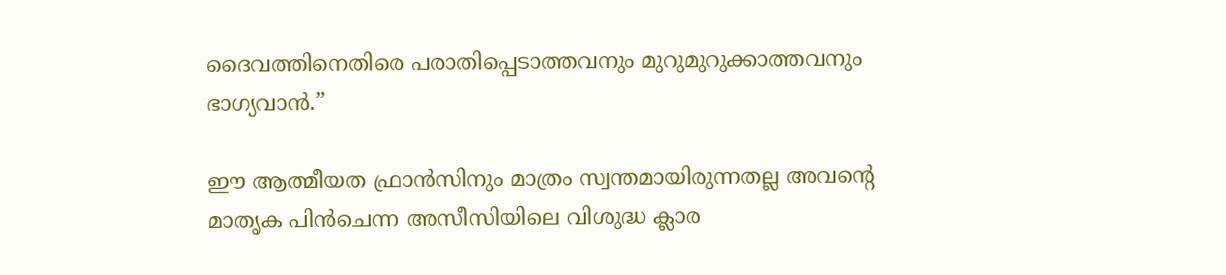ദൈവത്തിനെതിരെ പരാതിപ്പെടാത്തവനും മുറുമുറുക്കാത്തവനും ഭാഗ്യവാൻ.”

ഈ ആത്മീയത ഫ്രാൻസിനും മാത്രം സ്വന്തമായിരുന്നതല്ല അവൻ്റെ മാതൃക പിൻചെന്ന അസീസിയിലെ വിശുദ്ധ ക്ലാര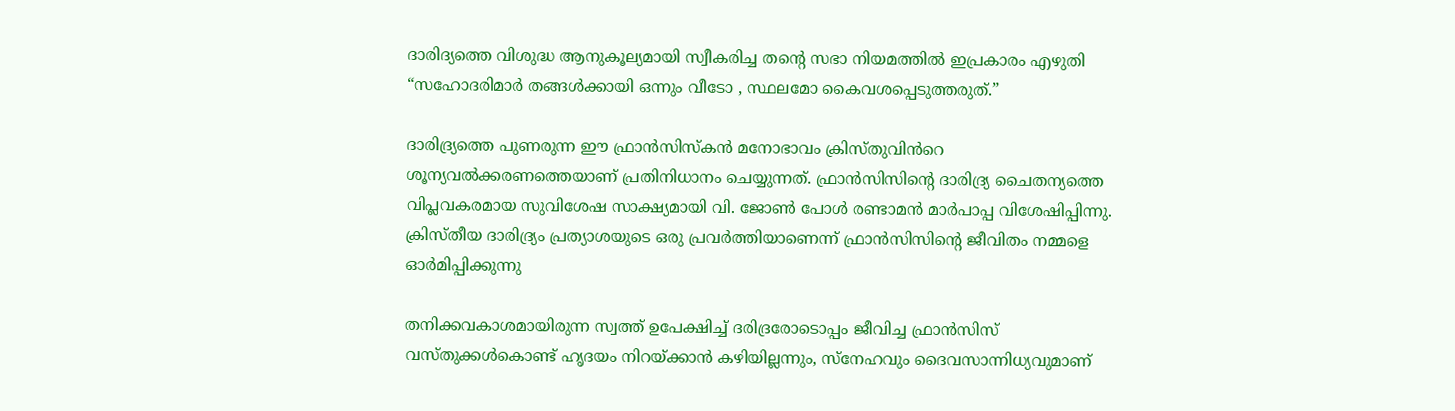ദാരിദ്യത്തെ വിശുദ്ധ ആനുകൂല്യമായി സ്വീകരിച്ച തൻ്റെ സഭാ നിയമത്തിൽ ഇപ്രകാരം എഴുതി “സഹോദരിമാർ തങ്ങൾക്കായി ഒന്നും വീടോ , സ്ഥലമോ കൈവശപ്പെടുത്തരുത്.”

ദാരിദ്ര്യത്തെ പുണരുന്ന ഈ ഫ്രാൻസിസ്കൻ മനോഭാവം ക്രിസ്തുവിൻറെ ശൂന്യവൽക്കരണത്തെയാണ് പ്രതിനിധാനം ചെയ്യുന്നത്. ഫ്രാൻസിസിൻ്റെ ദാരിദ്ര്യ ചൈതന്യത്തെ വിപ്ലവകരമായ സുവിശേഷ സാക്ഷ്യമായി വി. ജോൺ പോൾ രണ്ടാമൻ മാർപാപ്പ വിശേഷിപ്പിന്നു. ക്രിസ്തീയ ദാരിദ്ര്യം പ്രത്യാശയുടെ ഒരു പ്രവർത്തിയാണെന്ന് ഫ്രാൻസിസിൻ്റെ ജീവിതം നമ്മളെ ഓർമിപ്പിക്കുന്നു

തനിക്കവകാശമായിരുന്ന സ്വത്ത് ഉപേക്ഷിച്ച് ദരിദ്രരോടൊപ്പം ജീവിച്ച ഫ്രാൻസിസ് വസ്തുക്കൾകൊണ്ട് ഹൃദയം നിറയ്ക്കാൻ കഴിയില്ലന്നും, സ്നേഹവും ദൈവസാന്നിധ്യവുമാണ്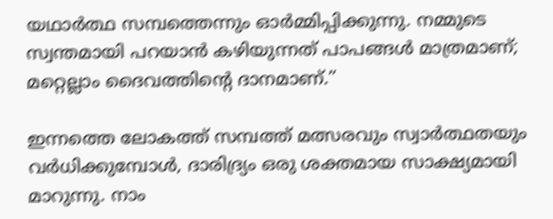യഥാർത്ഥ സമ്പത്തെന്നും ഓർമ്മിപ്പിക്കുന്നു. നമ്മുടെ സ്വന്തമായി പറയാൻ കഴിയുന്നത് പാപങ്ങൾ മാത്രമാണ്; മറ്റെല്ലാം ദൈവത്തിന്റെ ദാനമാണ്.”

ഇന്നത്തെ ലോകത്ത് സമ്പത്ത് മത്സരവും സ്വാർത്ഥതയും വർധിക്കുമ്പോൾ, ദാരിദ്ര്യം ഒരു ശക്തമായ സാക്ഷ്യമായി മാറുന്നു. നാം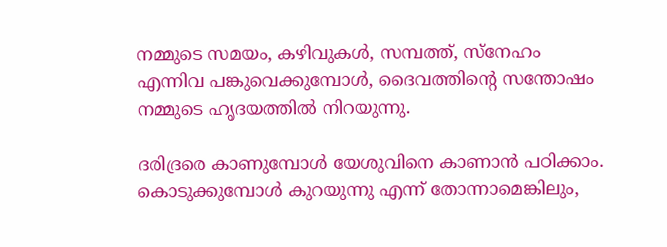നമ്മുടെ സമയം, കഴിവുകൾ, സമ്പത്ത്, സ്നേഹം എന്നിവ പങ്കുവെക്കുമ്പോൾ, ദൈവത്തിന്റെ സന്തോഷം നമ്മുടെ ഹൃദയത്തിൽ നിറയുന്നു.

ദരിദ്രരെ കാണുമ്പോൾ യേശുവിനെ കാണാൻ പഠിക്കാം. കൊടുക്കുമ്പോൾ കുറയുന്നു എന്ന് തോന്നാമെങ്കിലും,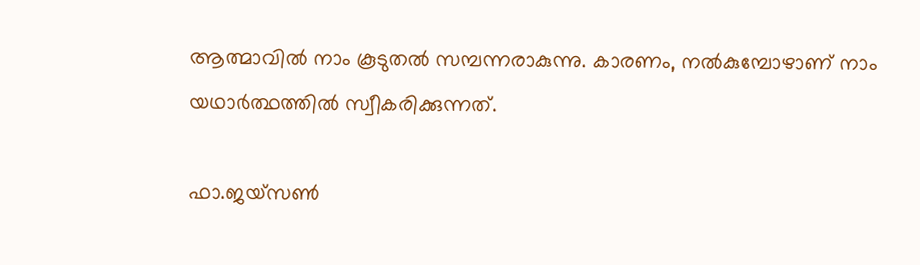ആത്മാവിൽ നാം കൂടുതൽ സമ്പന്നരാകുന്നു. കാരണം, നൽകുമ്പോഴാണ് നാം യഥാർത്ഥത്തിൽ സ്വീകരിക്കുന്നത്.

ഫാ.ജയ്സൺ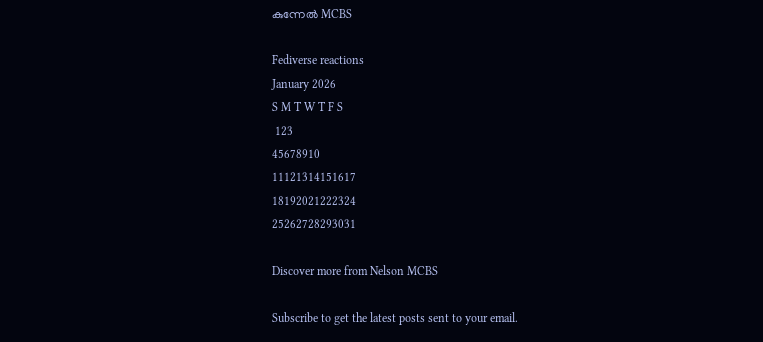കുന്നേൽ MCBS

Fediverse reactions
January 2026
S M T W T F S
 123
45678910
11121314151617
18192021222324
25262728293031

Discover more from Nelson MCBS

Subscribe to get the latest posts sent to your email.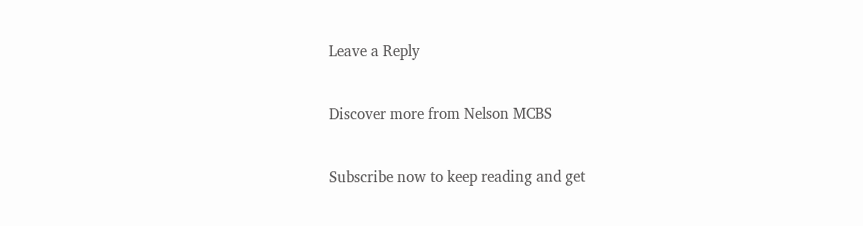Leave a Reply

Discover more from Nelson MCBS

Subscribe now to keep reading and get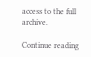access to the full archive.

Continue reading